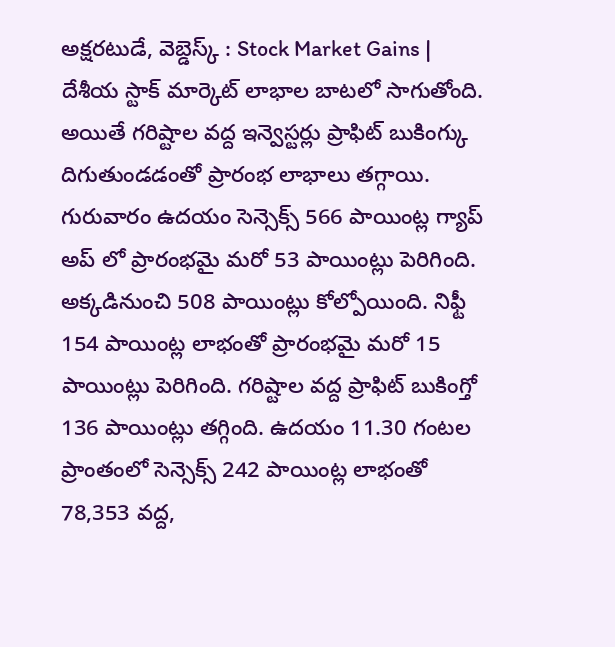అక్షరటుడే, వెబ్డెస్క్ : Stock Market Gains | దేశీయ స్టాక్ మార్కెట్ లాభాల బాటలో సాగుతోంది. అయితే గరిష్టాల వద్ద ఇన్వెస్టర్లు ప్రాఫిట్ బుకింగ్కు దిగుతుండడంతో ప్రారంభ లాభాలు తగ్గాయి. గురువారం ఉదయం సెన్సెక్స్ 566 పాయింట్ల గ్యాప్ అప్ లో ప్రారంభమై మరో 53 పాయింట్లు పెరిగింది.
అక్కడినుంచి 508 పాయింట్లు కోల్పోయింది. నిఫ్టీ 154 పాయింట్ల లాభంతో ప్రారంభమై మరో 15 పాయింట్లు పెరిగింది. గరిష్టాల వద్ద ప్రాఫిట్ బుకింగ్తో 136 పాయింట్లు తగ్గింది. ఉదయం 11.30 గంటల ప్రాంతంలో సెన్సెక్స్ 242 పాయింట్ల లాభంతో 78,353 వద్ద,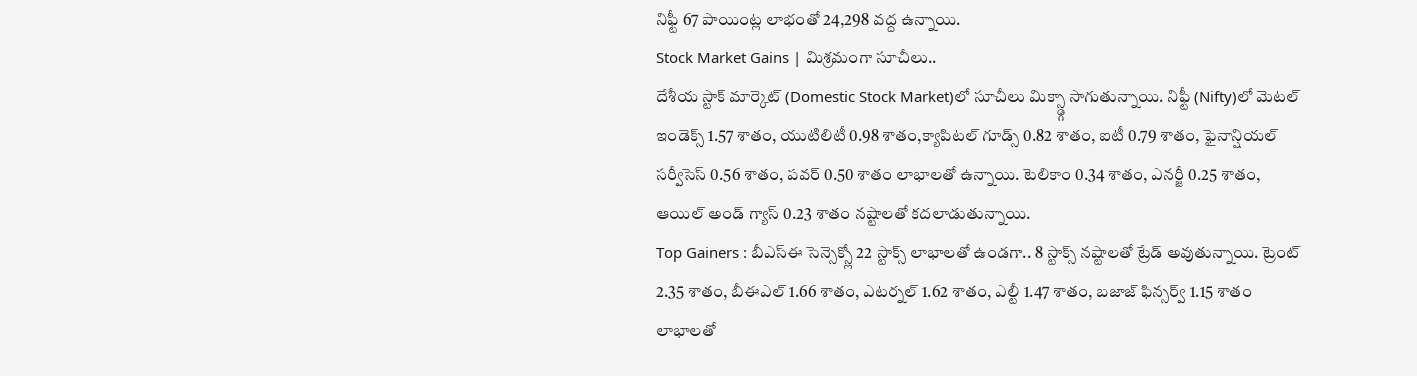నిఫ్టీ 67 పాయింట్ల లాభంతో 24,298 వద్ద ఉన్నాయి.
Stock Market Gains | మిశ్రమంగా సూచీలు..
దేశీయ స్టాక్ మార్కెట్ (Domestic Stock Market)లో సూచీలు మిక్స్డ్గా సాగుతున్నాయి. నిఫ్టీ (Nifty)లో మెటల్ ఇండెక్స్ 1.57 శాతం, యుటిలిటీ 0.98 శాతం,క్యాపిటల్ గూడ్స్ 0.82 శాతం, ఐటీ 0.79 శాతం, ఫైనాన్షియల్ సర్వీసెస్ 0.56 శాతం, పవర్ 0.50 శాతం లాభాలతో ఉన్నాయి. టెలికాం 0.34 శాతం, ఎనర్జీ 0.25 శాతం, ఆయిల్ అండ్ గ్యాస్ 0.23 శాతం నష్టాలతో కదలాడుతున్నాయి.
Top Gainers : బీఎస్ఈ సెన్సెక్స్లో 22 స్టాక్స్ లాభాలతో ఉండగా.. 8 స్టాక్స్ నష్టాలతో ట్రేడ్ అవుతున్నాయి. ట్రెంట్ 2.35 శాతం, బీఈఎల్ 1.66 శాతం, ఎటర్నల్ 1.62 శాతం, ఎల్టీ 1.47 శాతం, బజాజ్ ఫిన్సర్వ్ 1.15 శాతం లాభాలతో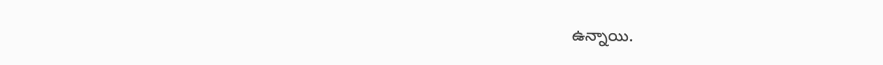ఉన్నాయి.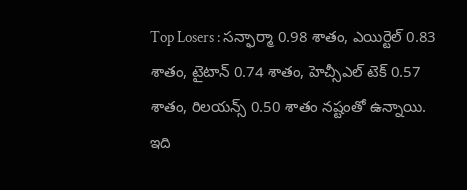Top Losers : సన్ఫార్మా 0.98 శాతం, ఎయిర్టెల్ 0.83 శాతం, టైటాన్ 0.74 శాతం, హెచ్సీఎల్ టెక్ 0.57 శాతం, రిలయన్స్ 0.50 శాతం నష్టంతో ఉన్నాయి.
ఇది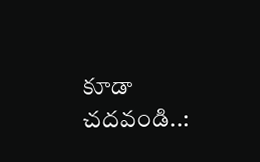కూడా చదవండి..: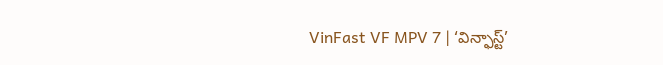VinFast VF MPV 7 | ‘విన్ఫాస్ట్’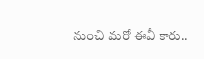నుంచి మరో ఈవీ కారు..